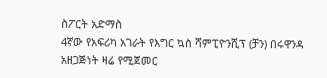ስፖርት አድማስ
4ኛው የአፍሪካ አገራት የእግር ኳስ ሻምፒዮንሺፕ (ቻን) በሩዋንዳ አዘጋጅነት ዛሬ የሚጀመር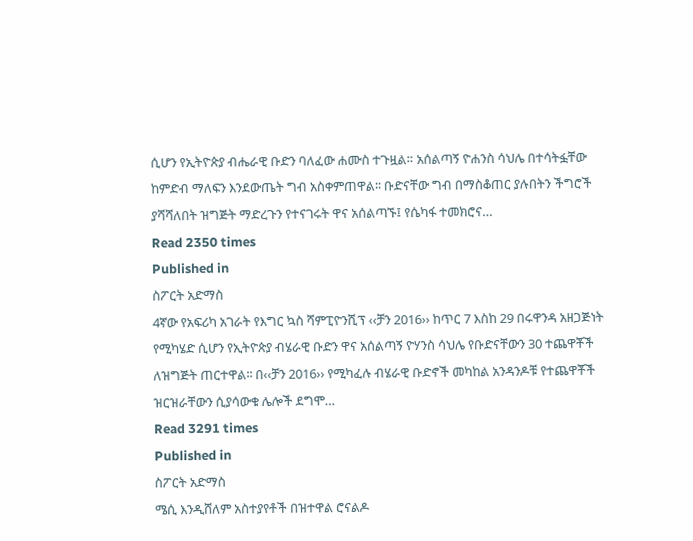ሲሆን የኢትዮጵያ ብሔራዊ ቡድን ባለፈው ሐሙስ ተጉዟል። አሰልጣኝ ዮሐንስ ሳህሌ በተሳትፏቸው ከምድብ ማለፍን እንደውጤት ግብ አስቀምጠዋል፡፡ ቡድናቸው ግብ በማስቆጠር ያሉበትን ችግሮች ያሻሻለበት ዝግጅት ማድረጉን የተናገሩት ዋና አሰልጣኙ፤ የሴካፋ ተመክሮና…
Read 2350 times
Published in
ስፖርት አድማስ
4ኛው የአፍሪካ አገራት የእግር ኳስ ሻምፒዮንሺፕ ‹‹ቻን 2016›› ከጥር 7 እስከ 29 በሩዋንዳ አዘጋጅነት የሚካሄድ ሲሆን የኢትዮጵያ ብሄራዊ ቡድን ዋና አሰልጣኝ ዮሃንስ ሳህሌ የቡድናቸውን 30 ተጨዋቾች ለዝግጅት ጠርተዋል፡፡ በ‹‹ቻን 2016›› የሚካፈሉ ብሄራዊ ቡድኖች መካከል አንዳንዶቹ የተጨዋቾች ዝርዝራቸውን ሲያሳውቁ ሌሎች ደግሞ…
Read 3291 times
Published in
ስፖርት አድማስ
ሜሲ እንዲሸለም አስተያየቶች በዝተዋል ሮናልዶ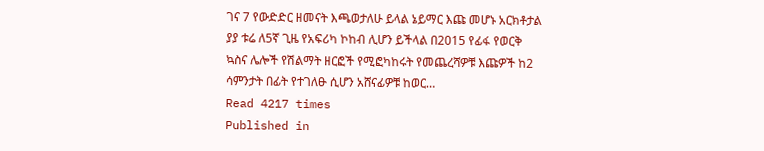ገና 7 የውድድር ዘመናት እጫወታለሁ ይላል ኔይማር እጩ መሆኑ አርክቶታል ያያ ቱሬ ለ5ኛ ጊዜ የአፍሪካ ኮከብ ሊሆን ይችላል በ2015 የፊፋ የወርቅ ኳስና ሌሎች የሽልማት ዘርፎች የሚፎካከሩት የመጨረሻዎቹ እጩዎች ከ2 ሳምንታት በፊት የተገለፁ ሲሆን አሸናፊዎቹ ከወር…
Read 4217 times
Published in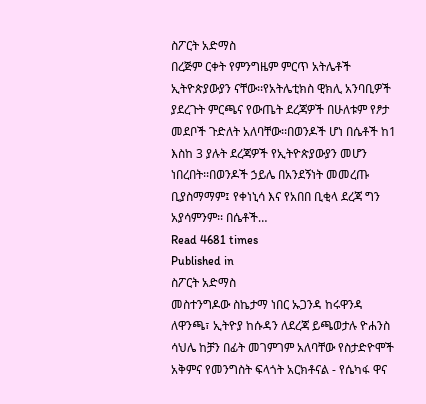ስፖርት አድማስ
በረጅም ርቀት የምንግዜም ምርጥ አትሌቶች ኢትዮጵያውያን ናቸው፡፡የአትሌቲክስ ዊክሊ አንባቢዎች ያደረጉት ምርጫና የውጤት ደረጃዎች በሁለቱም የፆታ መደቦች ጉድለት አለባቸው፡፡በወንዶች ሆነ በሴቶች ከ1 እስከ 3 ያሉት ደረጃዎች የኢትዮጵያውያን መሆን ነበረበት፡፡በወንዶች ኃይሌ በአንደኝነት መመረጡ ቢያስማማም፤ የቀነኒሳ እና የአበበ ቢቂላ ደረጃ ግን አያሳምንም፡፡ በሴቶች…
Read 4681 times
Published in
ስፖርት አድማስ
መስተንግዶው ስኬታማ ነበር ኡጋንዳ ከሩዋንዳ ለዋንጫ፣ ኢትዮያ ከሱዳን ለደረጃ ይጫወታሉ ዮሐንስ ሳህሌ ከቻን በፊት መገምገም አለባቸው የስታድዮሞች አቅምና የመንግስት ፍላጎት አርክቶናል - የሴካፋ ዋና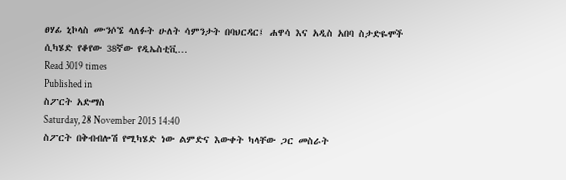ፀሃፊ ኒኮላስ ሙንሶኜ ላለፉት ሁለት ሳምንታት በባህርዳር፤ ሐዋሳ እና አዲስ አበባ ስታድዬሞች ሲካሄድ የቆየው 38ኛው የዲኤስቲቪ…
Read 3019 times
Published in
ስፖርት አድማስ
Saturday, 28 November 2015 14:40
ስፖርት በቅብብሎሽ የሚካሄድ ነው ልምድና እውቀት ካላቸው ጋር መስራት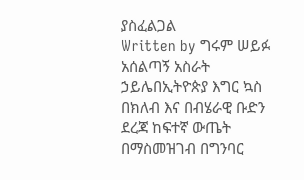ያስፈልጋል
Written by ግሩም ሠይፉ
አሰልጣኝ አስራት ኃይሌበኢትዮጵያ እግር ኳስ በክለብ እና በብሄራዊ ቡድን ደረጃ ከፍተኛ ውጤት በማስመዝገብ በግንባር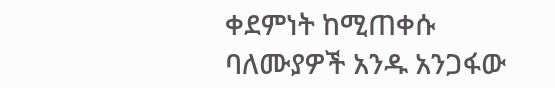ቀደምነት ከሚጠቀሱ ባለሙያዎች አንዱ አንጋፋው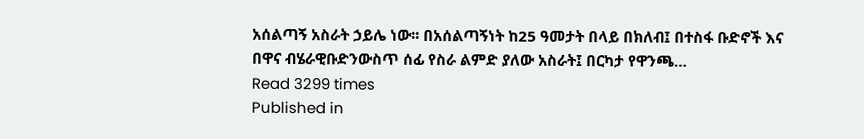አሰልጣኝ አስራት ኃይሌ ነው፡፡ በአሰልጣኝነት ከ25 ዓመታት በላይ በክለብ፤ በተስፋ ቡድኖች እና በዋና ብሄራዊቡድንውስጥ ሰፊ የስራ ልምድ ያለው አስራት፤ በርካታ የዋንጫ…
Read 3299 times
Published in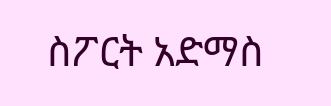ስፖርት አድማስ